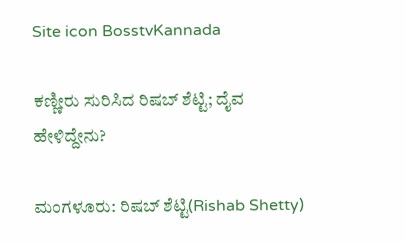Site icon BosstvKannada

ಕಣ್ಣೀರು ಸುರಿಸಿದ ರಿಷಬ್ ಶೆಟ್ಟಿ; ದೈವ ಹೇಳಿದ್ದೇನು?

ಮಂಗಳೂರು: ರಿಷಬ್ ಶೆಟ್ಟಿ(Rishab Shetty)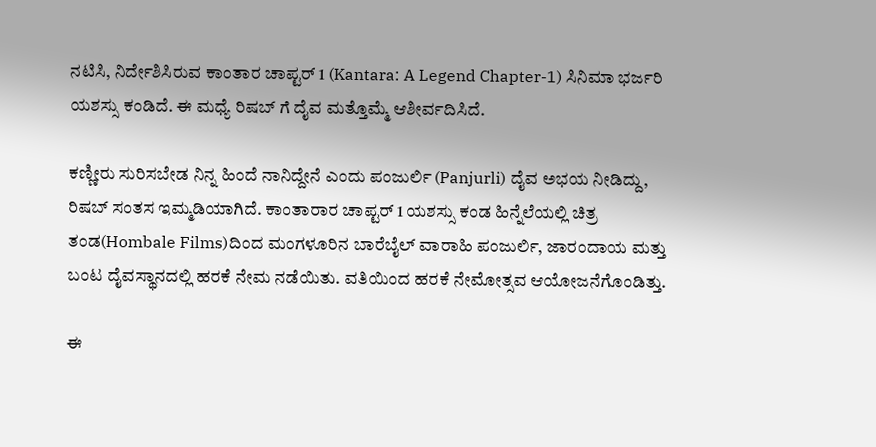ನಟಿಸಿ, ನಿರ್ದೇಶಿಸಿರುವ ಕಾಂತಾರ ಚಾಪ್ಟರ್‌ 1 (Kantara: A Legend Chapter-1) ಸಿನಿಮಾ ಭರ್ಜರಿ ಯಶಸ್ಸು ಕಂಡಿದೆ. ಈ ಮಧ್ಯೆ ರಿಷಬ್ ಗೆ ದೈವ ಮತ್ತೊಮ್ಮೆ ಆಶೀರ್ವದಿಸಿದೆ.

ಕಣ್ಣೀರು ಸುರಿಸಬೇಡ ನಿನ್ನ ಹಿಂದೆ ನಾನಿದ್ದೇನೆ ಎಂದು ಪಂಜುರ್ಲಿ (Panjurli) ದೈವ ಅಭಯ ನೀಡಿದ್ದು, ರಿಷಬ್ ಸಂತಸ ಇಮ್ಮಡಿಯಾಗಿದೆ. ಕಾಂತಾರಾರ ಚಾಪ್ಟರ್ 1 ಯಶಸ್ಸು ಕಂಡ ಹಿನ್ನೆಲೆಯಲ್ಲಿ ಚಿತ್ರ ತಂಡ(Hombale Films)ದಿಂದ ಮಂಗಳೂರಿನ ಬಾರೆಬೈಲ್ ವಾರಾಹಿ ಪಂಜುರ್ಲಿ, ಜಾರಂದಾಯ ಮತ್ತು ಬಂಟ ದೈವಸ್ಥಾನದಲ್ಲಿ ಹರಕೆ ನೇಮ ನಡೆಯಿತು. ವತಿಯಿಂದ ಹರಕೆ ನೇಮೋತ್ಸವ ಆಯೋಜನೆಗೊಂಡಿತ್ತು.

ಈ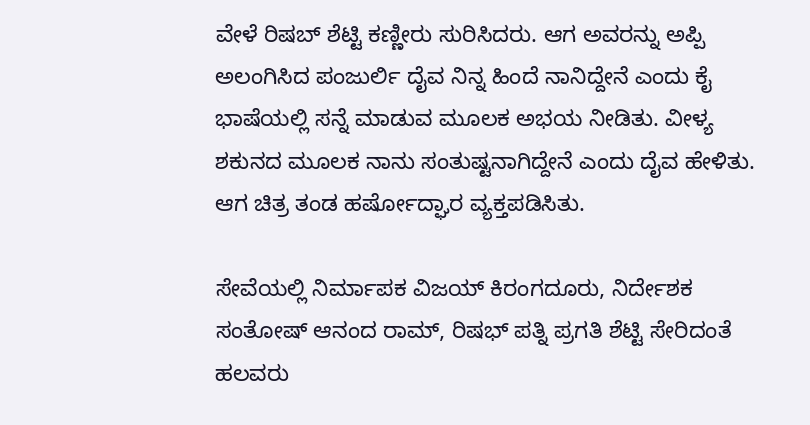ವೇಳೆ ರಿಷಬ್ ಶೆಟ್ಟಿ ಕಣ್ಣೀರು ಸುರಿಸಿದರು. ಆಗ ಅವರನ್ನು ಅಪ್ಪಿ ಅಲಂಗಿಸಿದ ಪಂಜುರ್ಲಿ ದೈವ ನಿನ್ನ ಹಿಂದೆ ನಾನಿದ್ದೇನೆ ಎಂದು ಕೈ ಭಾಷೆಯಲ್ಲಿ ಸನ್ನೆ ಮಾಡುವ ಮೂಲಕ ಅಭಯ ನೀಡಿತು. ವೀಳ್ಯ ಶಕುನದ ಮೂಲಕ ನಾನು ಸಂತುಷ್ಟನಾಗಿದ್ದೇನೆ ಎಂದು ದೈವ ಹೇಳಿತು. ಆಗ ಚಿತ್ರ ತಂಡ ಹರ್ಷೋದ್ಘಾರ ವ್ಯಕ್ತಪಡಿಸಿತು.

ಸೇವೆಯಲ್ಲಿ ನಿರ್ಮಾಪಕ ವಿಜಯ್ ಕಿರಂಗದೂರು, ನಿರ್ದೇಶಕ ಸಂತೋಷ್ ಆನಂದ ರಾಮ್, ರಿಷಭ್‌ ಪತ್ನಿ ಪ್ರಗತಿ ಶೆಟ್ಟಿ ಸೇರಿದಂತೆ ಹಲವರು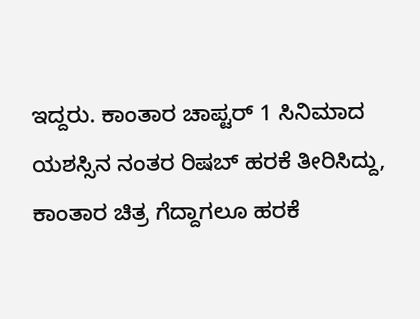ಇದ್ದರು. ಕಾಂತಾರ ಚಾಪ್ಟರ್ 1 ಸಿನಿಮಾದ ಯಶಸ್ಸಿನ ನಂತರ ರಿಷಬ್ ಹರಕೆ ತೀರಿಸಿದ್ದು, ಕಾಂತಾರ ಚಿತ್ರ ಗೆದ್ದಾಗಲೂ ಹರಕೆ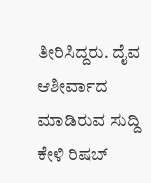ತೀರಿಸಿದ್ದರು. ದೈವ ಆಶೀರ್ವಾದ ಮಾಡಿರುವ ಸುದ್ದಿ ಕೇಳಿ ರಿಷಬ್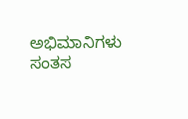ಅಭಿಮಾನಿಗಳು ಸಂತಸ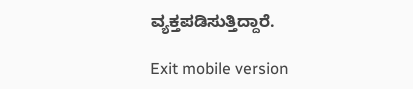ವ್ಯಕ್ತಪಡಿಸುತ್ತಿದ್ದಾರೆ.

Exit mobile version